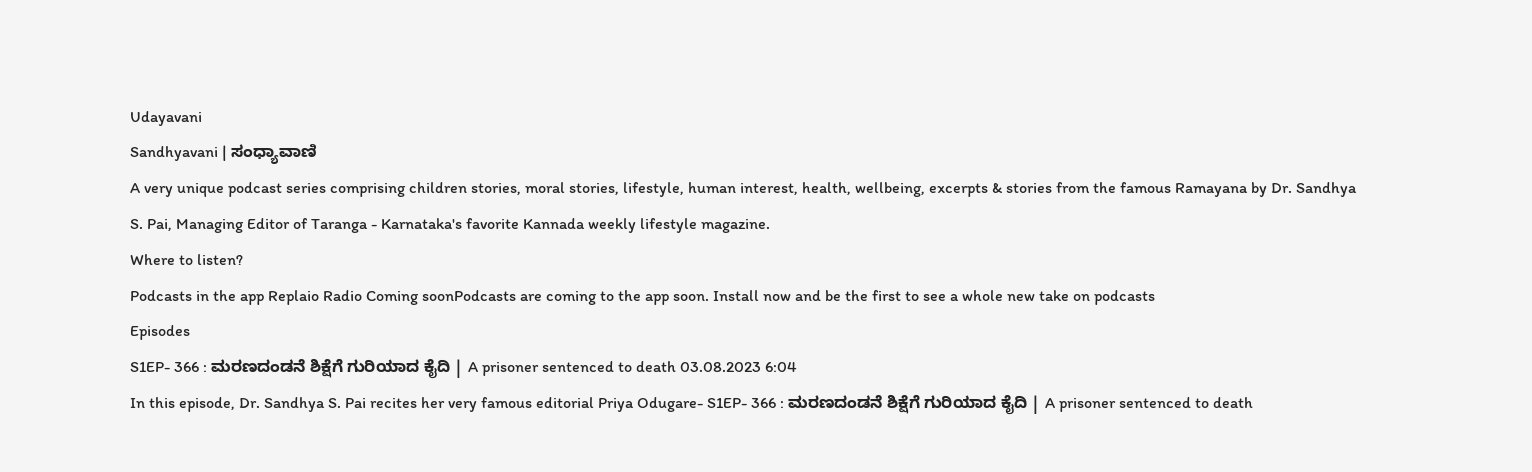Udayavani
Sandhyavani | ಸಂಧ್ಯಾವಾಣಿ
A very unique podcast series comprising children stories, moral stories, lifestyle, human interest, health, wellbeing, excerpts & stories from the famous Ramayana by Dr. Sandhya S. Pai, Managing Editor of Taranga - Karnataka's favorite Kannada weekly lifestyle magazine.
Where to listen?
Podcasts in the app Replaio Radio Coming soonPodcasts are coming to the app soon. Install now and be the first to see a whole new take on podcasts
Episodes
S1EP- 366 : ಮರಣದಂಡನೆ ಶಿಕ್ಷೆಗೆ ಗುರಿಯಾದ ಕೈದಿ | A prisoner sentenced to death 03.08.2023 6:04
In this episode, Dr. Sandhya S. Pai recites her very famous editorial Priya Odugare- S1EP- 366 : ಮರಣದಂಡನೆ ಶಿಕ್ಷೆಗೆ ಗುರಿಯಾದ ಕೈದಿ | A prisoner sentenced to death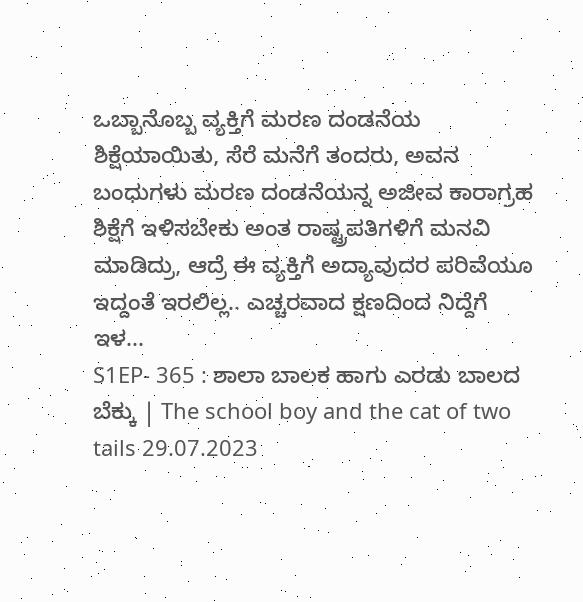ಒಬ್ಬಾನೊಬ್ಬ ವ್ಯಕ್ತಿಗೆ ಮರಣ ದಂಡನೆಯ ಶಿಕ್ಷೆಯಾಯಿತು, ಸೆರೆ ಮನೆಗೆ ತಂದರು, ಅವನ ಬಂಧುಗಳು ಮರಣ ದಂಡನೆಯನ್ನ ಅಜೀವ ಕಾರಾಗ್ರಹ ಶಿಕ್ಷೆಗೆ ಇಳಿಸಬೇಕು ಅಂತ ರಾಷ್ಟ್ರಪತಿಗಳಿಗೆ ಮನವಿ ಮಾಡಿದ್ರು, ಆದ್ರೆ ಈ ವ್ಯಕ್ತಿಗೆ ಅದ್ಯಾವುದರ ಪರಿವೆಯೂ ಇದ್ದಂತೆ ಇರಲಿಲ್ಲ.. ಎಚ್ಚರವಾದ ಕ್ಷಣದಿಂದ ನಿದ್ದೆಗೆ ಇಳ...
S1EP- 365 : ಶಾಲಾ ಬಾಲಕ ಹಾಗು ಎರಡು ಬಾಲದ ಬೆಕ್ಕು | The school boy and the cat of two tails 29.07.2023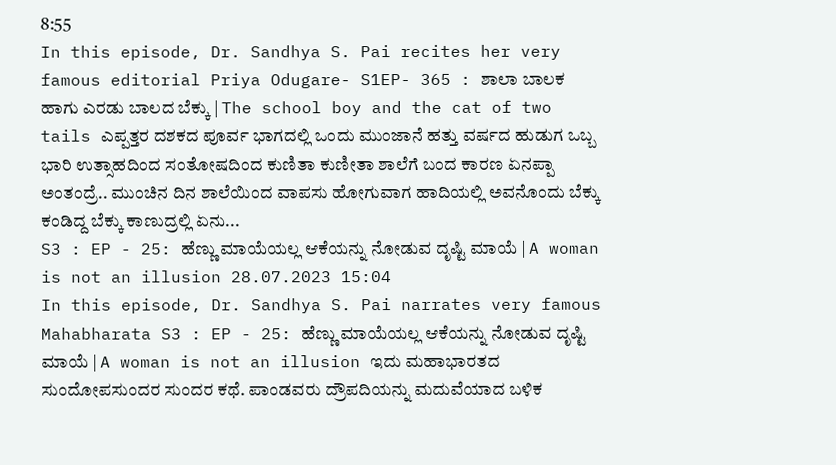8:55
In this episode, Dr. Sandhya S. Pai recites her very famous editorial Priya Odugare- S1EP- 365 : ಶಾಲಾ ಬಾಲಕ ಹಾಗು ಎರಡು ಬಾಲದ ಬೆಕ್ಕು | The school boy and the cat of two tails ಎಪ್ಪತ್ತರ ದಶಕದ ಪೂರ್ವ ಭಾಗದಲ್ಲಿ ಒಂದು ಮುಂಜಾನೆ ಹತ್ತು ವರ್ಷದ ಹುಡುಗ ಒಬ್ಬ ಭಾರಿ ಉತ್ಸಾಹದಿಂದ ಸಂತೋಷದಿಂದ ಕುಣಿತಾ ಕುಣೀತಾ ಶಾಲೆಗೆ ಬಂದ ಕಾರಣ ಏನಪ್ಪಾ ಅಂತಂದ್ರೆ.. ಮುಂಚಿನ ದಿನ ಶಾಲೆಯಿಂದ ವಾಪಸು ಹೋಗುವಾಗ ಹಾದಿಯಲ್ಲಿ ಅವನೊಂದು ಬೆಕ್ಕು ಕಂಡಿದ್ದ ಬೆಕ್ಕು ಕಾಣುದ್ರಲ್ಲಿ ಏನು...
S3 : EP - 25: ಹೆಣ್ಣು ಮಾಯೆಯಲ್ಲ ಆಕೆಯನ್ನು ನೋಡುವ ದೃಷ್ಟಿ ಮಾಯೆ | A woman is not an illusion 28.07.2023 15:04
In this episode, Dr. Sandhya S. Pai narrates very famous Mahabharata S3 : EP - 25: ಹೆಣ್ಣು ಮಾಯೆಯಲ್ಲ ಆಕೆಯನ್ನು ನೋಡುವ ದೃಷ್ಟಿ ಮಾಯೆ | A woman is not an illusion ಇದು ಮಹಾಭಾರತದ ಸುಂದೋಪಸುಂದರ ಸುಂದರ ಕಥೆ. ಪಾಂಡವರು ದ್ರೌಪದಿಯನ್ನು ಮದುವೆಯಾದ ಬಳಿಕ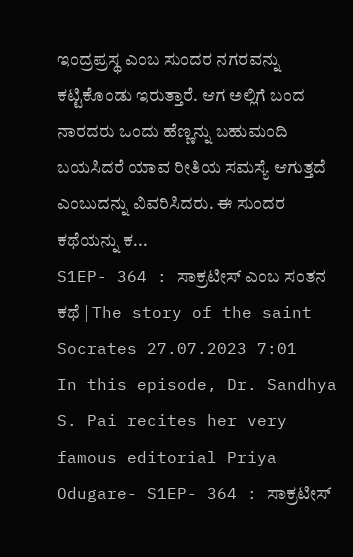ಇಂದ್ರಪ್ರಸ್ಥ ಎಂಬ ಸುಂದರ ನಗರವನ್ನು ಕಟ್ಟಿಕೊಂಡು ಇರುತ್ತಾರೆ. ಆಗ ಅಲ್ಲಿಗೆ ಬಂದ ನಾರದರು ಒಂದು ಹೆಣ್ಣನ್ನು ಬಹುಮಂದಿ ಬಯಸಿದರೆ ಯಾವ ರೀತಿಯ ಸಮಸ್ಯೆ ಆಗುತ್ತದೆ ಎಂಬುದನ್ನು ವಿವರಿಸಿದರು. ಈ ಸುಂದರ ಕಥೆಯನ್ನು ಕ...
S1EP- 364 : ಸಾಕ್ರಟೀಸ್ ಎಂಬ ಸಂತನ ಕಥೆ | The story of the saint Socrates 27.07.2023 7:01
In this episode, Dr. Sandhya S. Pai recites her very famous editorial Priya Odugare- S1EP- 364 : ಸಾಕ್ರಟೀಸ್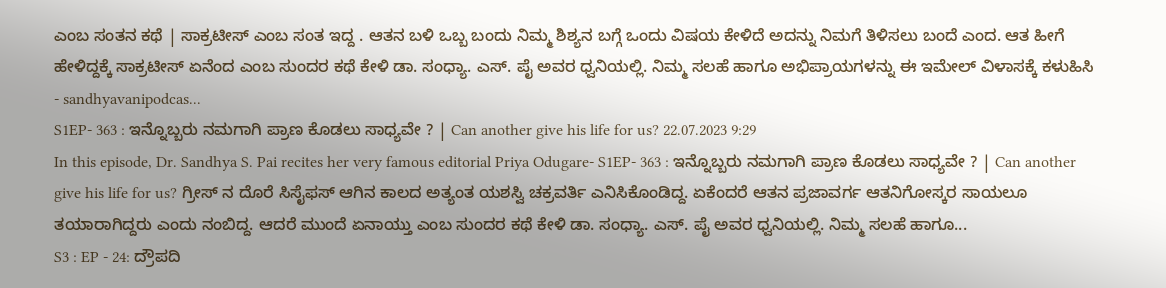ಎಂಬ ಸಂತನ ಕಥೆ | ಸಾಕ್ರಟೀಸ್ ಎಂಬ ಸಂತ ಇದ್ದ . ಆತನ ಬಳಿ ಒಬ್ಬ ಬಂದು ನಿಮ್ಮ ಶಿಶ್ಯನ ಬಗ್ಗೆ ಒಂದು ವಿಷಯ ಕೇಳಿದೆ ಅದನ್ನು ನಿಮಗೆ ತಿಳಿಸಲು ಬಂದೆ ಎಂದ. ಆತ ಹೀಗೆ ಹೇಳಿದ್ದಕ್ಕೆ ಸಾಕ್ರಟೀಸ್ ಏನೆಂದ ಎಂಬ ಸುಂದರ ಕಥೆ ಕೇಳಿ ಡಾ. ಸಂಧ್ಯಾ. ಎಸ್. ಪೈ ಅವರ ಧ್ವನಿಯಲ್ಲಿ. ನಿಮ್ಮ ಸಲಹೆ ಹಾಗೂ ಅಭಿಪ್ರಾಯಗಳನ್ನು ಈ ಇಮೇಲ್ ವಿಳಾಸಕ್ಕೆ ಕಳುಹಿಸಿ - sandhyavanipodcas...
S1EP- 363 : ಇನ್ನೊಬ್ಬರು ನಮಗಾಗಿ ಪ್ರಾಣ ಕೊಡಲು ಸಾಧ್ಯವೇ ? | Can another give his life for us? 22.07.2023 9:29
In this episode, Dr. Sandhya S. Pai recites her very famous editorial Priya Odugare- S1EP- 363 : ಇನ್ನೊಬ್ಬರು ನಮಗಾಗಿ ಪ್ರಾಣ ಕೊಡಲು ಸಾಧ್ಯವೇ ? | Can another give his life for us? ಗ್ರೀಸ್ ನ ದೊರೆ ಸಿಸೈಫಸ್ ಆಗಿನ ಕಾಲದ ಅತ್ಯಂತ ಯಶಸ್ವಿ ಚಕ್ರವರ್ತಿ ಎನಿಸಿಕೊಂಡಿದ್ದ. ಏಕೆಂದರೆ ಆತನ ಪ್ರಜಾವರ್ಗ ಆತನಿಗೋಸ್ಕರ ಸಾಯಲೂ ತಯಾರಾಗಿದ್ದರು ಎಂದು ನಂಬಿದ್ದ. ಆದರೆ ಮುಂದೆ ಏನಾಯ್ತು ಎಂಬ ಸುಂದರ ಕಥೆ ಕೇಳಿ ಡಾ. ಸಂಧ್ಯಾ. ಎಸ್. ಪೈ ಅವರ ಧ್ವನಿಯಲ್ಲಿ. ನಿಮ್ಮ ಸಲಹೆ ಹಾಗೂ...
S3 : EP - 24: ದ್ರೌಪದಿ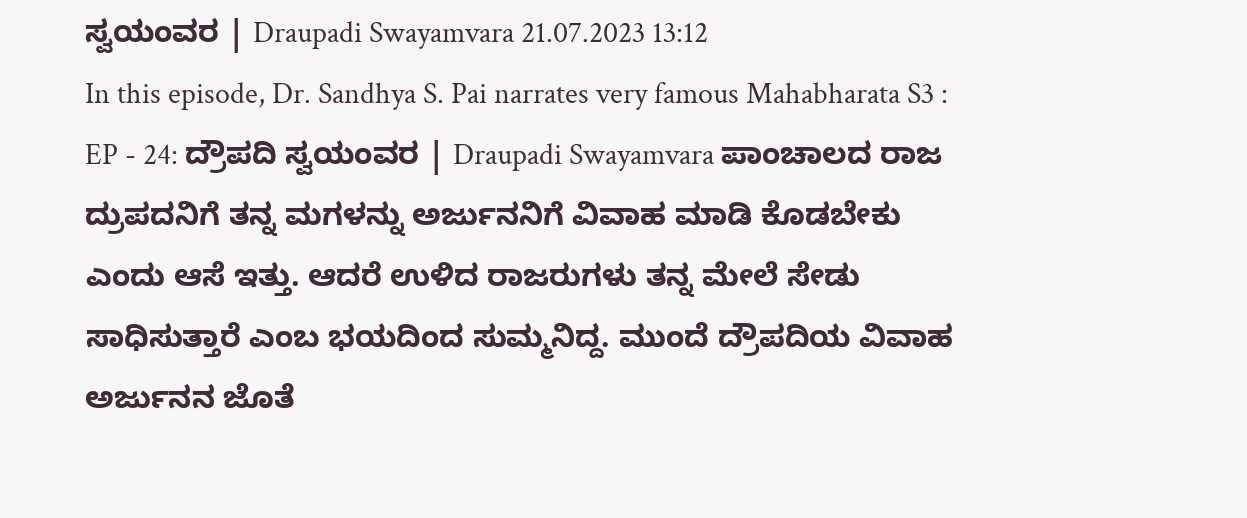ಸ್ವಯಂವರ | Draupadi Swayamvara 21.07.2023 13:12
In this episode, Dr. Sandhya S. Pai narrates very famous Mahabharata S3 : EP - 24: ದ್ರೌಪದಿ ಸ್ವಯಂವರ | Draupadi Swayamvara ಪಾಂಚಾಲದ ರಾಜ ದ್ರುಪದನಿಗೆ ತನ್ನ ಮಗಳನ್ನು ಅರ್ಜುನನಿಗೆ ವಿವಾಹ ಮಾಡಿ ಕೊಡಬೇಕು ಎಂದು ಆಸೆ ಇತ್ತು. ಆದರೆ ಉಳಿದ ರಾಜರುಗಳು ತನ್ನ ಮೇಲೆ ಸೇಡು ಸಾಧಿಸುತ್ತಾರೆ ಎಂಬ ಭಯದಿಂದ ಸುಮ್ಮನಿದ್ದ. ಮುಂದೆ ದ್ರೌಪದಿಯ ವಿವಾಹ ಅರ್ಜುನನ ಜೊತೆ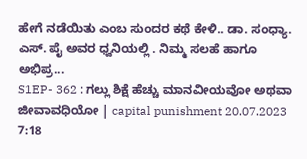ಹೇಗೆ ನಡೆಯಿತು ಎಂಬ ಸುಂದರ ಕಥೆ ಕೇಳಿ.. ಡಾ. ಸಂಧ್ಯಾ. ಎಸ್. ಪೈ ಅವರ ಧ್ವನಿಯಲ್ಲಿ . ನಿಮ್ಮ ಸಲಹೆ ಹಾಗೂ ಅಭಿಪ್ರ...
S1EP- 362 : ಗಲ್ಲು ಶಿಕ್ಷೆ ಹೆಚ್ಚು ಮಾನವೀಯವೋ ಅಥವಾ ಜೀವಾವಧಿಯೋ | capital punishment 20.07.2023 7:18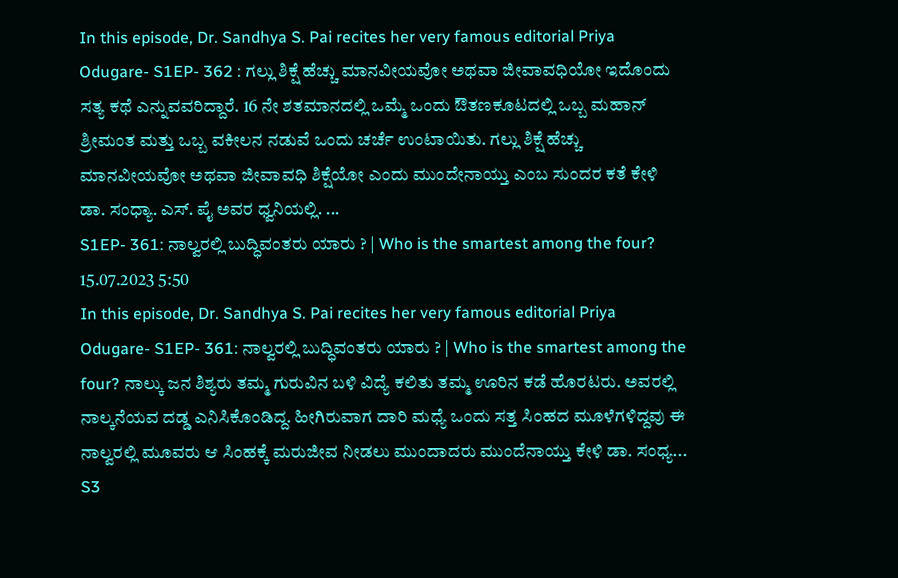In this episode, Dr. Sandhya S. Pai recites her very famous editorial Priya Odugare- S1EP- 362 : ಗಲ್ಲು ಶಿಕ್ಷೆ ಹೆಚ್ಚು ಮಾನವೀಯವೋ ಅಥವಾ ಜೀವಾವಧಿಯೋ ಇದೊಂದು ಸತ್ಯ ಕಥೆ ಎನ್ನುವವರಿದ್ದಾರೆ. 16 ನೇ ಶತಮಾನದಲ್ಲಿ ಒಮ್ಮೆ ಒಂದು ಔತಣಕೂಟದಲ್ಲಿ ಒಬ್ಬ ಮಹಾನ್ ಶ್ರೀಮಂತ ಮತ್ತು ಒಬ್ಬ ವಕೀಲನ ನಡುವೆ ಒಂದು ಚರ್ಚೆ ಉಂಟಾಯಿತು. ಗಲ್ಲು ಶಿಕ್ಷೆ ಹೆಚ್ಚು ಮಾನವೀಯವೋ ಅಥವಾ ಜೀವಾವಧಿ ಶಿಕ್ಷೆಯೋ ಎಂದು ಮುಂದೇನಾಯ್ತು ಎಂಬ ಸುಂದರ ಕತೆ ಕೇಳಿ ಡಾ. ಸಂಧ್ಯಾ. ಎಸ್. ಪೈ ಅವರ ಧ್ವನಿಯಲ್ಲಿ. ...
S1EP- 361: ನಾಲ್ವರಲ್ಲಿ ಬುದ್ಧಿವಂತರು ಯಾರು ? | Who is the smartest among the four? 15.07.2023 5:50
In this episode, Dr. Sandhya S. Pai recites her very famous editorial Priya Odugare- S1EP- 361: ನಾಲ್ವರಲ್ಲಿ ಬುದ್ಧಿವಂತರು ಯಾರು ? | Who is the smartest among the four? ನಾಲ್ಕು ಜನ ಶಿಶ್ಯರು ತಮ್ಮ ಗುರುವಿನ ಬಳಿ ವಿದ್ಯೆ ಕಲಿತು ತಮ್ಮ ಊರಿನ ಕಡೆ ಹೊರಟರು. ಅವರಲ್ಲಿ ನಾಲ್ಕನೆಯವ ದಡ್ಡ ಎನಿಸಿಕೊಂಡಿದ್ದ. ಹೀಗಿರುವಾಗ ದಾರಿ ಮಧ್ಯೆ ಒಂದು ಸತ್ತ ಸಿಂಹದ ಮೂಳೆಗಳಿದ್ದವು ಈ ನಾಲ್ವರಲ್ಲಿ ಮೂವರು ಆ ಸಿಂಹಕ್ಕೆ ಮರುಜೀವ ನೀಡಲು ಮುಂದಾದರು ಮುಂದೆನಾಯ್ತು ಕೇಳಿ ಡಾ. ಸಂಧ್ಯ...
S3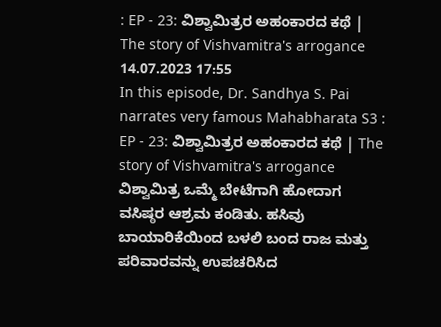: EP - 23: ವಿಶ್ವಾಮಿತ್ರರ ಅಹಂಕಾರದ ಕಥೆ | The story of Vishvamitra's arrogance 14.07.2023 17:55
In this episode, Dr. Sandhya S. Pai narrates very famous Mahabharata S3 : EP - 23: ವಿಶ್ವಾಮಿತ್ರರ ಅಹಂಕಾರದ ಕಥೆ | The story of Vishvamitra's arrogance ವಿಶ್ವಾಮಿತ್ರ ಒಮ್ಮೆ ಬೇಟೆಗಾಗಿ ಹೋದಾಗ ವಸಿಷ್ಠರ ಆಶ್ರಮ ಕಂಡಿತು. ಹಸಿವು ಬಾಯಾರಿಕೆಯಿಂದ ಬಳಲಿ ಬಂದ ರಾಜ ಮತ್ತು ಪರಿವಾರವನ್ನು ಉಪಚರಿಸಿದ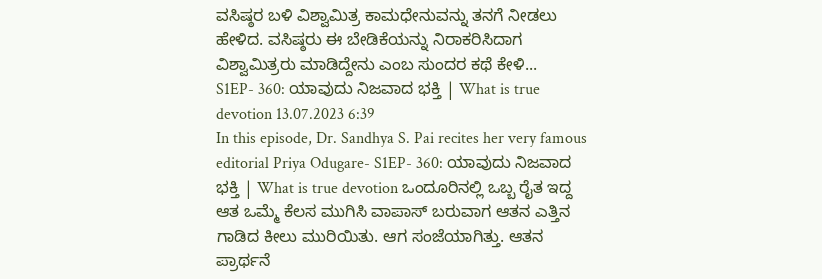ವಸಿಷ್ಠರ ಬಳಿ ವಿಶ್ವಾಮಿತ್ರ ಕಾಮಧೇನುವನ್ನು ತನಗೆ ನೀಡಲು ಹೇಳಿದ. ವಸಿಷ್ಠರು ಈ ಬೇಡಿಕೆಯನ್ನು ನಿರಾಕರಿಸಿದಾಗ ವಿಶ್ವಾಮಿತ್ರರು ಮಾಡಿದ್ದೇನು ಎಂಬ ಸುಂದರ ಕಥೆ ಕೇಳಿ...
S1EP- 360: ಯಾವುದು ನಿಜವಾದ ಭಕ್ತಿ | What is true devotion 13.07.2023 6:39
In this episode, Dr. Sandhya S. Pai recites her very famous editorial Priya Odugare- S1EP- 360: ಯಾವುದು ನಿಜವಾದ ಭಕ್ತಿ | What is true devotion ಒಂದೂರಿನಲ್ಲಿ ಒಬ್ಬ ರೈತ ಇದ್ದ ಆತ ಒಮ್ಮೆ ಕೆಲಸ ಮುಗಿಸಿ ವಾಪಾಸ್ ಬರುವಾಗ ಆತನ ಎತ್ತಿನ ಗಾಡಿದ ಕೀಲು ಮುರಿಯಿತು. ಆಗ ಸಂಜೆಯಾಗಿತ್ತು. ಆತನ ಪ್ರಾರ್ಥನೆ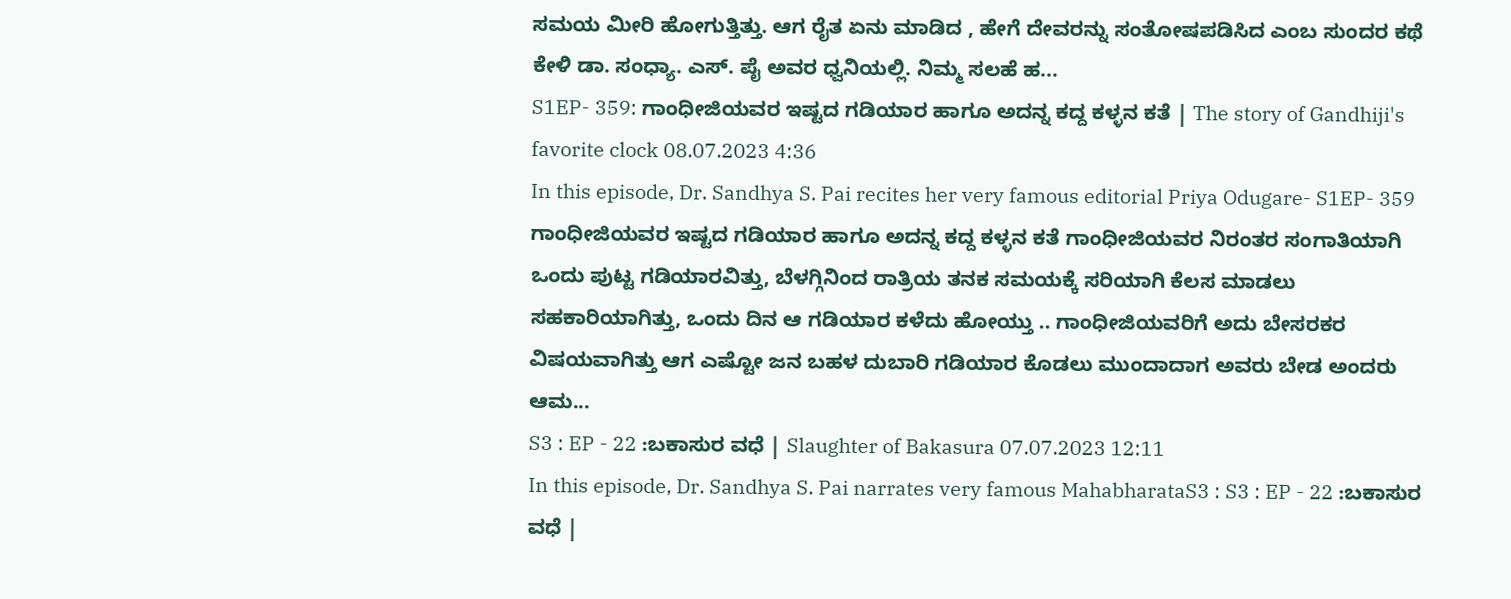ಸಮಯ ಮೀರಿ ಹೋಗುತ್ತಿತ್ತು. ಆಗ ರೈತ ಏನು ಮಾಡಿದ , ಹೇಗೆ ದೇವರನ್ನು ಸಂತೋಷಪಡಿಸಿದ ಎಂಬ ಸುಂದರ ಕಥೆ ಕೇಳಿ ಡಾ. ಸಂಧ್ಯಾ. ಎಸ್. ಪೈ ಅವರ ಧ್ವನಿಯಲ್ಲಿ. ನಿಮ್ಮ ಸಲಹೆ ಹ...
S1EP- 359: ಗಾಂಧೀಜಿಯವರ ಇಷ್ಟದ ಗಡಿಯಾರ ಹಾಗೂ ಅದನ್ನ ಕದ್ದ ಕಳ್ಳನ ಕತೆ | The story of Gandhiji's favorite clock 08.07.2023 4:36
In this episode, Dr. Sandhya S. Pai recites her very famous editorial Priya Odugare- S1EP- 359 ಗಾಂಧೀಜಿಯವರ ಇಷ್ಟದ ಗಡಿಯಾರ ಹಾಗೂ ಅದನ್ನ ಕದ್ದ ಕಳ್ಳನ ಕತೆ ಗಾಂಧೀಜಿಯವರ ನಿರಂತರ ಸಂಗಾತಿಯಾಗಿ ಒಂದು ಪುಟ್ಟ ಗಡಿಯಾರವಿತ್ತು, ಬೆಳಗ್ಗಿನಿಂದ ರಾತ್ರಿಯ ತನಕ ಸಮಯಕ್ಕೆ ಸರಿಯಾಗಿ ಕೆಲಸ ಮಾಡಲು ಸಹಕಾರಿಯಾಗಿತ್ತು, ಒಂದು ದಿನ ಆ ಗಡಿಯಾರ ಕಳೆದು ಹೋಯ್ತು .. ಗಾಂಧೀಜಿಯವರಿಗೆ ಅದು ಬೇಸರಕರ ವಿಷಯವಾಗಿತ್ತು ಆಗ ಎಷ್ಟೋ ಜನ ಬಹಳ ದುಬಾರಿ ಗಡಿಯಾರ ಕೊಡಲು ಮುಂದಾದಾಗ ಅವರು ಬೇಡ ಅಂದರು ಆಮ...
S3 : EP - 22 :ಬಕಾಸುರ ವಧೆ | Slaughter of Bakasura 07.07.2023 12:11
In this episode, Dr. Sandhya S. Pai narrates very famous MahabharataS3 : S3 : EP - 22 :ಬಕಾಸುರ ವಧೆ |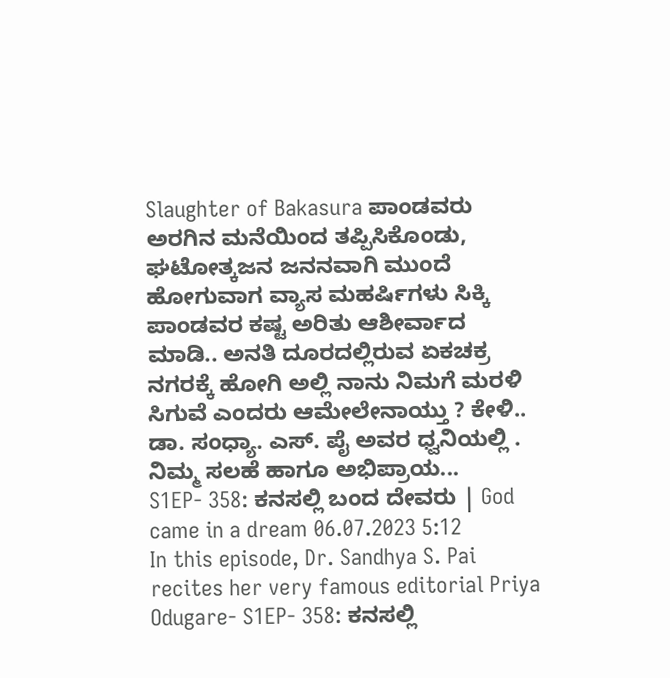Slaughter of Bakasura ಪಾಂಡವರು ಅರಗಿನ ಮನೆಯಿಂದ ತಪ್ಪಿಸಿಕೊಂಡು, ಘಟೋತ್ಕಜನ ಜನನವಾಗಿ ಮುಂದೆ ಹೋಗುವಾಗ ವ್ಯಾಸ ಮಹರ್ಷಿಗಳು ಸಿಕ್ಕಿ ಪಾಂಡವರ ಕಷ್ಟ ಅರಿತು ಆಶೀರ್ವಾದ ಮಾಡಿ.. ಅನತಿ ದೂರದಲ್ಲಿರುವ ಏಕಚಕ್ರ ನಗರಕ್ಕೆ ಹೋಗಿ ಅಲ್ಲಿ ನಾನು ನಿಮಗೆ ಮರಳಿ ಸಿಗುವೆ ಎಂದರು ಆಮೇಲೇನಾಯ್ತು ? ಕೇಳಿ.. ಡಾ. ಸಂಧ್ಯಾ. ಎಸ್. ಪೈ ಅವರ ಧ್ವನಿಯಲ್ಲಿ . ನಿಮ್ಮ ಸಲಹೆ ಹಾಗೂ ಅಭಿಪ್ರಾಯ...
S1EP- 358: ಕನಸಲ್ಲಿ ಬಂದ ದೇವರು | God came in a dream 06.07.2023 5:12
In this episode, Dr. Sandhya S. Pai recites her very famous editorial Priya Odugare- S1EP- 358: ಕನಸಲ್ಲಿ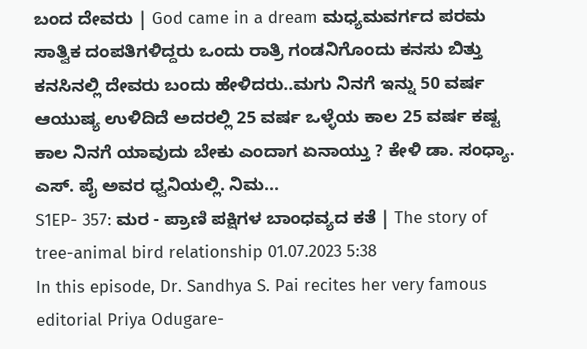ಬಂದ ದೇವರು | God came in a dream ಮಧ್ಯಮವರ್ಗದ ಪರಮ ಸಾತ್ವಿಕ ದಂಪತಿಗಳಿದ್ದರು ಒಂದು ರಾತ್ರಿ ಗಂಡನಿಗೊಂದು ಕನಸು ಬಿತ್ತು ಕನಸಿನಲ್ಲಿ ದೇವರು ಬಂದು ಹೇಳಿದರು..ಮಗು ನಿನಗೆ ಇನ್ನು 50 ವರ್ಷ ಆಯುಷ್ಯ ಉಳಿದಿದೆ ಅದರಲ್ಲಿ 25 ವರ್ಷ ಒಳ್ಳೆಯ ಕಾಲ 25 ವರ್ಷ ಕಷ್ಟ ಕಾಲ ನಿನಗೆ ಯಾವುದು ಬೇಕು ಎಂದಾಗ ಏನಾಯ್ತು ? ಕೇಳಿ ಡಾ. ಸಂಧ್ಯಾ. ಎಸ್. ಪೈ ಅವರ ಧ್ವನಿಯಲ್ಲಿ. ನಿಮ...
S1EP- 357: ಮರ - ಪ್ರಾಣಿ ಪಕ್ಷಿಗಳ ಬಾಂಧವ್ಯದ ಕತೆ | The story of tree-animal bird relationship 01.07.2023 5:38
In this episode, Dr. Sandhya S. Pai recites her very famous editorial Priya Odugare-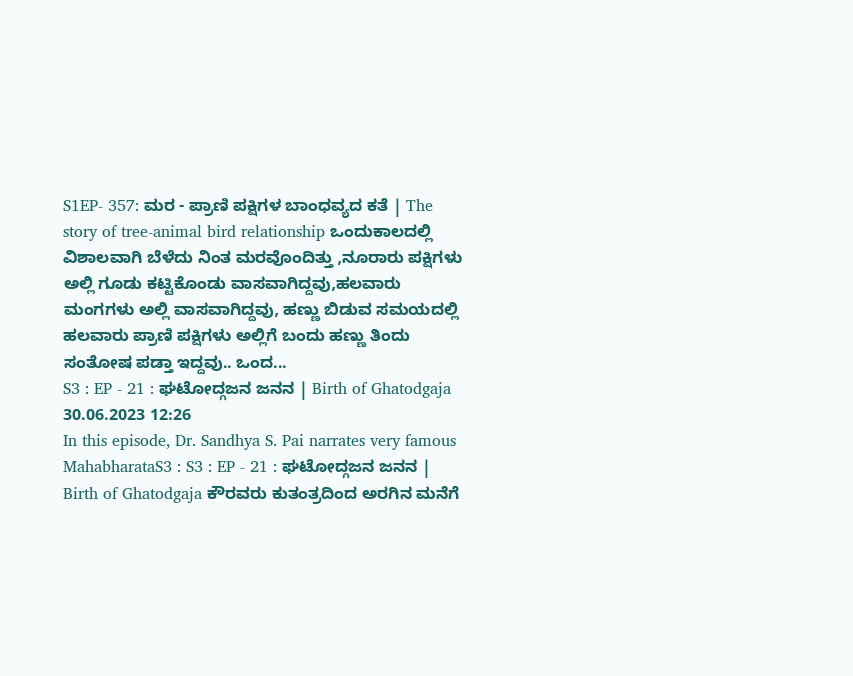S1EP- 357: ಮರ - ಪ್ರಾಣಿ ಪಕ್ಷಿಗಳ ಬಾಂಧವ್ಯದ ಕತೆ | The story of tree-animal bird relationship ಒಂದುಕಾಲದಲ್ಲಿ ವಿಶಾಲವಾಗಿ ಬೆಳೆದು ನಿಂತ ಮರವೊಂದಿತ್ತು ,ನೂರಾರು ಪಕ್ಷಿಗಳು ಅಲ್ಲಿ ಗೂಡು ಕಟ್ಟಿಕೊಂಡು ವಾಸವಾಗಿದ್ದವು,ಹಲವಾರು ಮಂಗಗಳು ಅಲ್ಲಿ ವಾಸವಾಗಿದ್ದವು, ಹಣ್ಣು ಬಿಡುವ ಸಮಯದಲ್ಲಿ ಹಲವಾರು ಪ್ರಾಣಿ ಪಕ್ಷಿಗಳು ಅಲ್ಲಿಗೆ ಬಂದು ಹಣ್ಣು ತಿಂದು ಸಂತೋಷ ಪಡ್ತಾ ಇದ್ದವು.. ಒಂದ...
S3 : EP - 21 : ಘಟೋದ್ಗಜನ ಜನನ | Birth of Ghatodgaja 30.06.2023 12:26
In this episode, Dr. Sandhya S. Pai narrates very famous MahabharataS3 : S3 : EP - 21 : ಘಟೋದ್ಗಜನ ಜನನ | Birth of Ghatodgaja ಕೌರವರು ಕುತಂತ್ರದಿಂದ ಅರಗಿನ ಮನೆಗೆ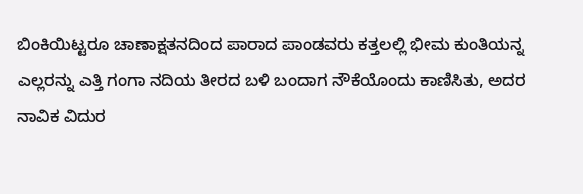ಬಿಂಕಿಯಿಟ್ಟರೂ ಚಾಣಾಕ್ಷತನದಿಂದ ಪಾರಾದ ಪಾಂಡವರು ಕತ್ತಲಲ್ಲಿ ಭೀಮ ಕುಂತಿಯನ್ನ ಎಲ್ಲರನ್ನು ಎತ್ತಿ ಗಂಗಾ ನದಿಯ ತೀರದ ಬಳಿ ಬಂದಾಗ ನೌಕೆಯೊಂದು ಕಾಣಿಸಿತು, ಅದರ ನಾವಿಕ ವಿದುರ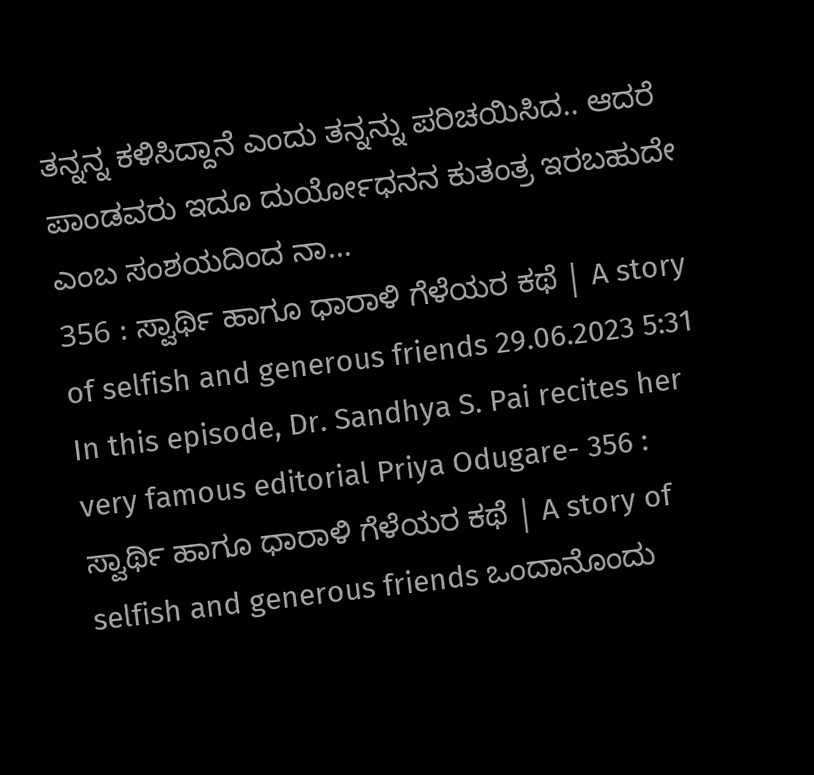ತನ್ನನ್ನ ಕಳಿಸಿದ್ದಾನೆ ಎಂದು ತನ್ನನ್ನು ಪರಿಚಯಿಸಿದ.. ಆದರೆ ಪಾಂಡವರು ಇದೂ ದುರ್ಯೋಧನನ ಕುತಂತ್ರ ಇರಬಹುದೇ ಎಂಬ ಸಂಶಯದಿಂದ ನಾ...
356 : ಸ್ವಾರ್ಥಿ ಹಾಗೂ ಧಾರಾಳಿ ಗೆಳೆಯರ ಕಥೆ | A story of selfish and generous friends 29.06.2023 5:31
In this episode, Dr. Sandhya S. Pai recites her very famous editorial Priya Odugare- 356 : ಸ್ವಾರ್ಥಿ ಹಾಗೂ ಧಾರಾಳಿ ಗೆಳೆಯರ ಕಥೆ | A story of selfish and generous friends ಒಂದಾನೊಂದು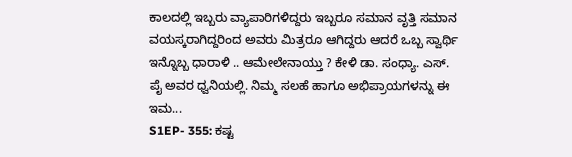ಕಾಲದಲ್ಲಿ ಇಬ್ಬರು ವ್ಯಾಪಾರಿಗಳಿದ್ದರು ಇಬ್ಬರೂ ಸಮಾನ ವೃತ್ತಿ ಸಮಾನ ವಯಸ್ಕರಾಗಿದ್ದರಿಂದ ಅವರು ಮಿತ್ರರೂ ಆಗಿದ್ದರು ಆದರೆ ಒಬ್ಬ ಸ್ವಾರ್ಥಿ ಇನ್ನೊಬ್ಬ ಧಾರಾಳಿ .. ಆಮೇಲೇನಾಯ್ತು ? ಕೇಳಿ ಡಾ. ಸಂಧ್ಯಾ. ಎಸ್. ಪೈ ಅವರ ಧ್ವನಿಯಲ್ಲಿ. ನಿಮ್ಮ ಸಲಹೆ ಹಾಗೂ ಅಭಿಪ್ರಾಯಗಳನ್ನು ಈ ಇಮ...
S1EP- 355: ಕಷ್ಟ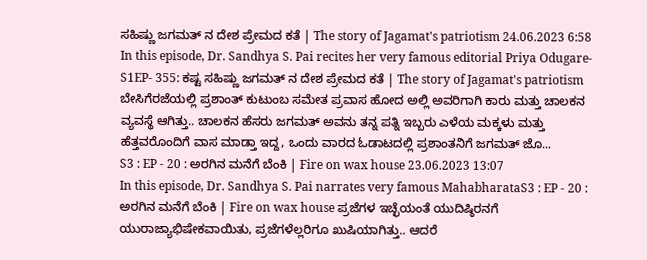ಸಹಿಷ್ಣು ಜಗಮತ್ ನ ದೇಶ ಪ್ರೇಮದ ಕತೆ | The story of Jagamat's patriotism 24.06.2023 6:58
In this episode, Dr. Sandhya S. Pai recites her very famous editorial Priya Odugare- S1EP- 355: ಕಷ್ಟ ಸಹಿಷ್ಣು ಜಗಮತ್ ನ ದೇಶ ಪ್ರೇಮದ ಕತೆ | The story of Jagamat's patriotism ಬೇಸಿಗೆರಜೆಯಲ್ಲಿ ಪ್ರಶಾಂತ್ ಕುಟುಂಬ ಸಮೇತ ಪ್ರವಾಸ ಹೋದ ಅಲ್ಲಿ ಅವರಿಗಾಗಿ ಕಾರು ಮತ್ತು ಚಾಲಕನ ವ್ಯವಸ್ಥೆ ಆಗಿತ್ತು.. ಚಾಲಕನ ಹೆಸರು ಜಗಮತ್ ಅವನು ತನ್ನ ಪತ್ನಿ ಇಬ್ಬರು ಎಳೆಯ ಮಕ್ಕಳು ಮತ್ತು ಹೆತ್ತವರೊಂದಿಗೆ ವಾಸ ಮಾಡ್ತಾ ಇದ್ದ, ಒಂದು ವಾರದ ಓಡಾಟದಲ್ಲಿ ಪ್ರಶಾಂತನಿಗೆ ಜಗಮತ್ ಜೊ...
S3 : EP - 20 : ಅರಗಿನ ಮನೆಗೆ ಬೆಂಕಿ | Fire on wax house 23.06.2023 13:07
In this episode, Dr. Sandhya S. Pai narrates very famous MahabharataS3 : EP - 20 : ಅರಗಿನ ಮನೆಗೆ ಬೆಂಕಿ | Fire on wax house ಪ್ರಜೆಗಳ ಇಚ್ಛೆಯಂತೆ ಯುದಿಷ್ಠಿರನಗೆ ಯುರಾಜ್ಯಾಭಿಷೇಕವಾಯಿತು, ಪ್ರಜೆಗಳೆಲ್ಲರಿಗೂ ಖುಷಿಯಾಗಿತ್ತು.. ಆದರೆ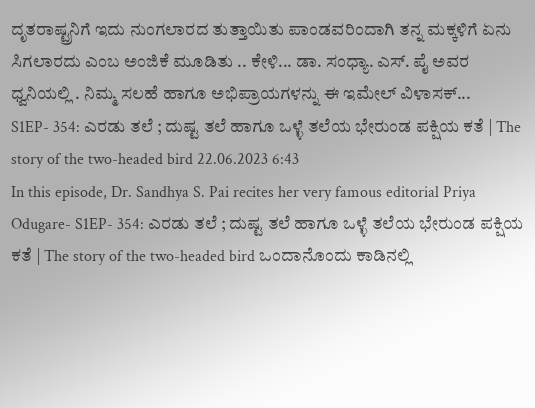ದೃತರಾಷ್ಟ್ರನಿಗೆ ಇದು ನುಂಗಲಾರದ ತುತ್ತಾಯಿತು ಪಾಂಡವರಿಂದಾಗಿ ತನ್ನ ಮಕ್ಕಳಿಗೆ ಏನು ಸಿಗಲಾರದು ಎಂಬ ಅಂಜಿಕೆ ಮೂಡಿತು .. ಕೇಳಿ... ಡಾ. ಸಂಧ್ಯಾ. ಎಸ್. ಪೈ ಅವರ ಧ್ವನಿಯಲ್ಲಿ . ನಿಮ್ಮ ಸಲಹೆ ಹಾಗೂ ಅಭಿಪ್ರಾಯಗಳನ್ನು ಈ ಇಮೇಲ್ ವಿಳಾಸಕ್...
S1EP- 354: ಎರಡು ತಲೆ ; ದುಷ್ಟ ತಲೆ ಹಾಗೂ ಒಳ್ಳೆ ತಲೆಯ ಭೇರುಂಡ ಪಕ್ಷಿಯ ಕತೆ | The story of the two-headed bird 22.06.2023 6:43
In this episode, Dr. Sandhya S. Pai recites her very famous editorial Priya Odugare- S1EP- 354: ಎರಡು ತಲೆ ; ದುಷ್ಟ ತಲೆ ಹಾಗೂ ಒಳ್ಳೆ ತಲೆಯ ಭೇರುಂಡ ಪಕ್ಷಿಯ ಕತೆ | The story of the two-headed bird ಒಂದಾನೊಂದು ಕಾಡಿನಲ್ಲಿ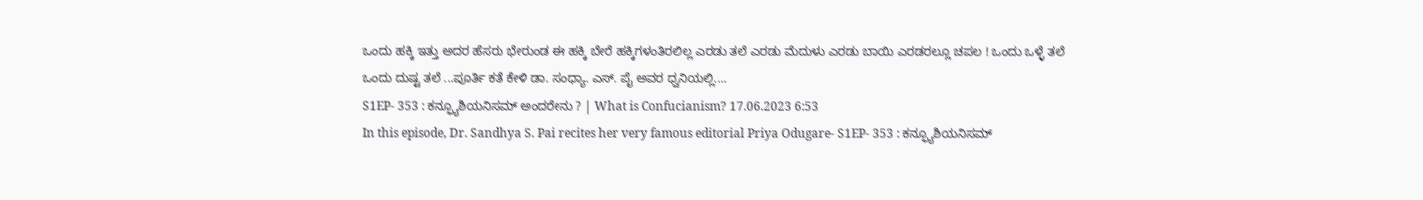ಒಂದು ಹಕ್ಕಿ ಇತ್ತು ಅದರ ಹೆಸರು ಭೇರುಂಡ ಈ ಹಕ್ಕಿ ಬೇರೆ ಹಕ್ಕಿಗಳಂತಿರಲಿಲ್ಲ ಎರಡು ತಲೆ ಎರಡು ಮೆದುಳು ಎರಡು ಬಾಯಿ ಎರಡರಲ್ಲೂ ಚಪಲ ! ಒಂದು ಒಳ್ಳೆ ತಲೆ ಒಂದು ದುಷ್ಟ ತಲೆ ...ಪೂರ್ತಿ ಕತೆ ಕೇಳಿ ಡಾ. ಸಂಧ್ಯಾ. ಎಸ್. ಪೈ ಅವರ ಧ್ವನಿಯಲ್ಲಿ....
S1EP- 353 : ಕನ್ಫ್ಯೂಶಿಯನಿಸಮ್ ಅಂದರೇನು ? | What is Confucianism? 17.06.2023 6:53
In this episode, Dr. Sandhya S. Pai recites her very famous editorial Priya Odugare- S1EP- 353 : ಕನ್ಫ್ಯೂಶಿಯನಿಸಮ್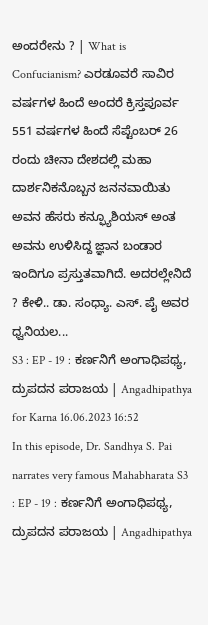ಅಂದರೇನು ? | What is Confucianism? ಎರಡೂವರೆ ಸಾವಿರ ವರ್ಷಗಳ ಹಿಂದೆ ಅಂದರೆ ಕ್ರಿಸ್ತಪೂರ್ವ 551 ವರ್ಷಗಳ ಹಿಂದೆ ಸೆಪ್ಟೆಂಬರ್ 26 ರಂದು ಚೀನಾ ದೇಶದಲ್ಲಿ ಮಹಾ ದಾರ್ಶನಿಕನೊಬ್ಬನ ಜನನವಾಯಿತು ಅವನ ಹೆಸರು ಕನ್ಫ್ಯೂಶಿಯಸ್ ಅಂತ ಅವನು ಉಳಿಸಿದ್ದ ಜ್ಞಾನ ಬಂಡಾರ ಇಂದಿಗೂ ಪ್ರಸ್ತುತವಾಗಿದೆ. ಅದರಲ್ಲೇನಿದೆ ? ಕೇಳಿ.. ಡಾ. ಸಂಧ್ಯಾ. ಎಸ್. ಪೈ ಅವರ ಧ್ವನಿಯಲ...
S3 : EP - 19 : ಕರ್ಣನಿಗೆ ಅಂಗಾಧಿಪಥ್ಯ, ದ್ರುಪದನ ಪರಾಜಯ | Angadhipathya for Karna 16.06.2023 16:52
In this episode, Dr. Sandhya S. Pai narrates very famous Mahabharata S3 : EP - 19 : ಕರ್ಣನಿಗೆ ಅಂಗಾಧಿಪಥ್ಯ, ದ್ರುಪದನ ಪರಾಜಯ | Angadhipathya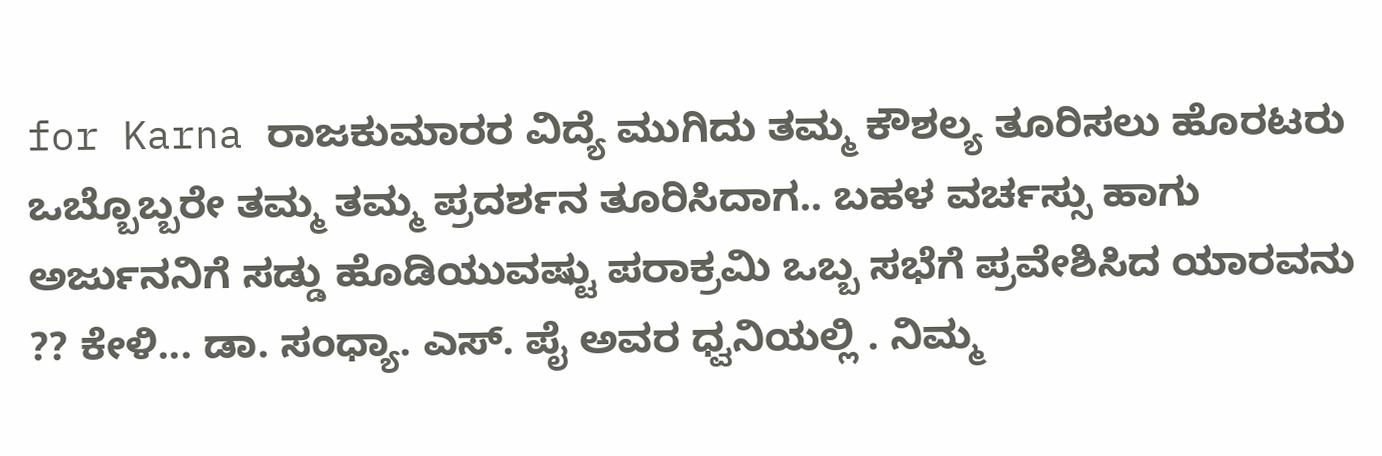for Karna ರಾಜಕುಮಾರರ ವಿದ್ಯೆ ಮುಗಿದು ತಮ್ಮ ಕೌಶಲ್ಯ ತೂರಿಸಲು ಹೊರಟರು ಒಬ್ಬೊಬ್ಬರೇ ತಮ್ಮ ತಮ್ಮ ಪ್ರದರ್ಶನ ತೂರಿಸಿದಾಗ.. ಬಹಳ ವರ್ಚಸ್ಸು ಹಾಗು ಅರ್ಜುನನಿಗೆ ಸಡ್ಡು ಹೊಡಿಯುವಷ್ಟು ಪರಾಕ್ರಮಿ ಒಬ್ಬ ಸಭೆಗೆ ಪ್ರವೇಶಿಸಿದ ಯಾರವನು ?? ಕೇಳಿ... ಡಾ. ಸಂಧ್ಯಾ. ಎಸ್. ಪೈ ಅವರ ಧ್ವನಿಯಲ್ಲಿ . ನಿಮ್ಮ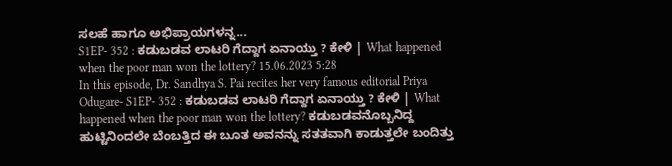ಸಲಹೆ ಹಾಗೂ ಅಭಿಪ್ರಾಯಗಳನ್ನ...
S1EP- 352 : ಕಡುಬಡವ ಲಾಟರಿ ಗೆದ್ದಾಗ ಏನಾಯ್ತು ? ಕೇಳಿ | What happened when the poor man won the lottery? 15.06.2023 5:28
In this episode, Dr. Sandhya S. Pai recites her very famous editorial Priya Odugare- S1EP- 352 : ಕಡುಬಡವ ಲಾಟರಿ ಗೆದ್ದಾಗ ಏನಾಯ್ತು ? ಕೇಳಿ | What happened when the poor man won the lottery? ಕಡುಬಡವನೊಬ್ಬನಿದ್ದ ಹುಟ್ಟಿನಿಂದಲೇ ಬೆಂಬತ್ತಿದ ಈ ಬೂತ ಅವನನ್ನು ಸತತವಾಗಿ ಕಾಡುತ್ತಲೇ ಬಂದಿತ್ತು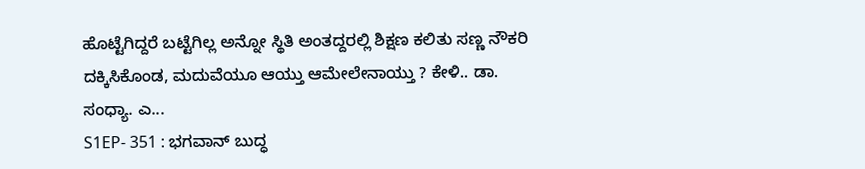ಹೊಟ್ಟೆಗಿದ್ದರೆ ಬಟ್ಟೆಗಿಲ್ಲ ಅನ್ನೋ ಸ್ಥಿತಿ ಅಂತದ್ದರಲ್ಲಿ ಶಿಕ್ಷಣ ಕಲಿತು ಸಣ್ಣ ನೌಕರಿ ದಕ್ಕಿಸಿಕೊಂಡ, ಮದುವೆಯೂ ಆಯ್ತು ಆಮೇಲೇನಾಯ್ತು ? ಕೇಳಿ.. ಡಾ. ಸಂಧ್ಯಾ. ಎ...
S1EP- 351 : ಭಗವಾನ್ ಬುದ್ಧ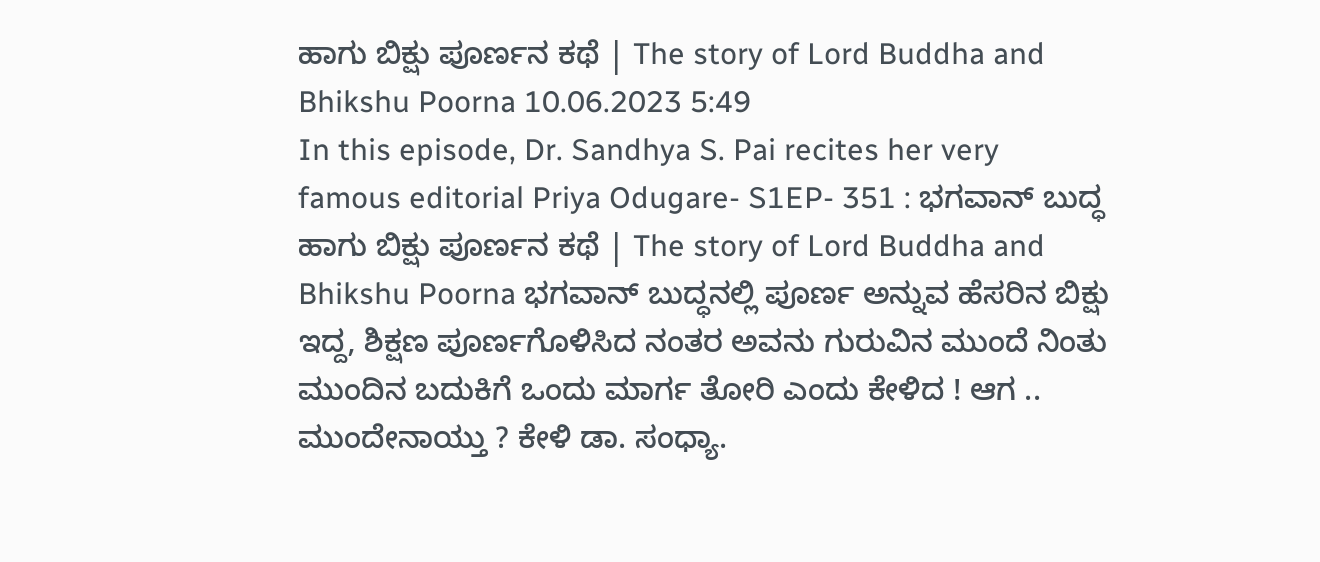ಹಾಗು ಬಿಕ್ಷು ಪೂರ್ಣನ ಕಥೆ | The story of Lord Buddha and Bhikshu Poorna 10.06.2023 5:49
In this episode, Dr. Sandhya S. Pai recites her very famous editorial Priya Odugare- S1EP- 351 : ಭಗವಾನ್ ಬುದ್ಧ ಹಾಗು ಬಿಕ್ಷು ಪೂರ್ಣನ ಕಥೆ | The story of Lord Buddha and Bhikshu Poorna ಭಗವಾನ್ ಬುದ್ಧನಲ್ಲಿ ಪೂರ್ಣ ಅನ್ನುವ ಹೆಸರಿನ ಬಿಕ್ಷು ಇದ್ದ, ಶಿಕ್ಷಣ ಪೂರ್ಣಗೊಳಿಸಿದ ನಂತರ ಅವನು ಗುರುವಿನ ಮುಂದೆ ನಿಂತು ಮುಂದಿನ ಬದುಕಿಗೆ ಒಂದು ಮಾರ್ಗ ತೋರಿ ಎಂದು ಕೇಳಿದ ! ಆಗ .. ಮುಂದೇನಾಯ್ತು ? ಕೇಳಿ ಡಾ. ಸಂಧ್ಯಾ.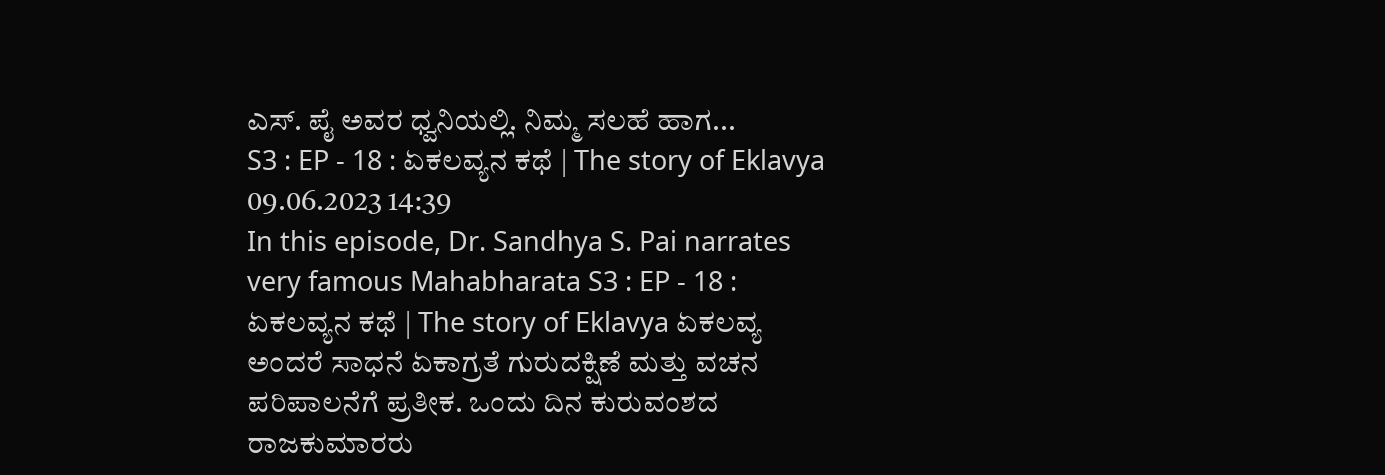ಎಸ್. ಪೈ ಅವರ ಧ್ವನಿಯಲ್ಲಿ. ನಿಮ್ಮ ಸಲಹೆ ಹಾಗ...
S3 : EP - 18 : ಏಕಲವ್ಯನ ಕಥೆ | The story of Eklavya 09.06.2023 14:39
In this episode, Dr. Sandhya S. Pai narrates very famous Mahabharata S3 : EP - 18 : ಏಕಲವ್ಯನ ಕಥೆ | The story of Eklavya ಏಕಲವ್ಯ ಅಂದರೆ ಸಾಧನೆ ಏಕಾಗ್ರತೆ ಗುರುದಕ್ಷಿಣೆ ಮತ್ತು ವಚನ ಪರಿಪಾಲನೆಗೆ ಪ್ರತೀಕ. ಒಂದು ದಿನ ಕುರುವಂಶದ ರಾಜಕುಮಾರರು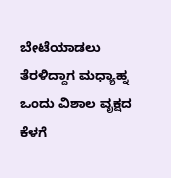ಬೇಟೆಯಾಡಲು ತೆರಳಿದ್ದಾಗ ಮಧ್ಯಾಹ್ನ ಒಂದು ವಿಶಾಲ ವೃಕ್ಷದ ಕೆಳಗೆ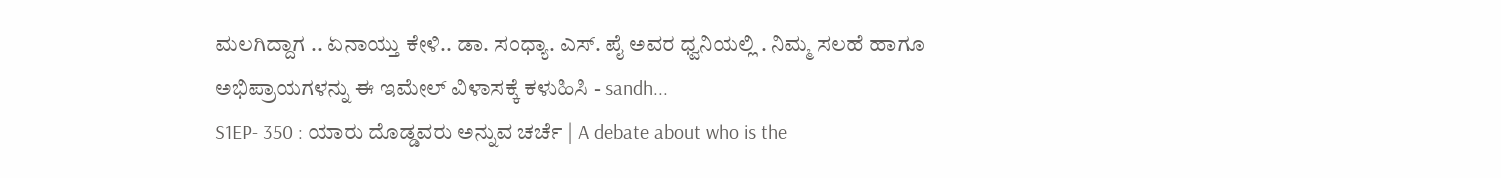ಮಲಗಿದ್ದಾಗ .. ಏನಾಯ್ತು ಕೇಳಿ.. ಡಾ. ಸಂಧ್ಯಾ. ಎಸ್. ಪೈ ಅವರ ಧ್ವನಿಯಲ್ಲಿ . ನಿಮ್ಮ ಸಲಹೆ ಹಾಗೂ ಅಭಿಪ್ರಾಯಗಳನ್ನು ಈ ಇಮೇಲ್ ವಿಳಾಸಕ್ಕೆ ಕಳುಹಿಸಿ - sandh...
S1EP- 350 : ಯಾರು ದೊಡ್ಡವರು ಅನ್ನುವ ಚರ್ಚೆ | A debate about who is the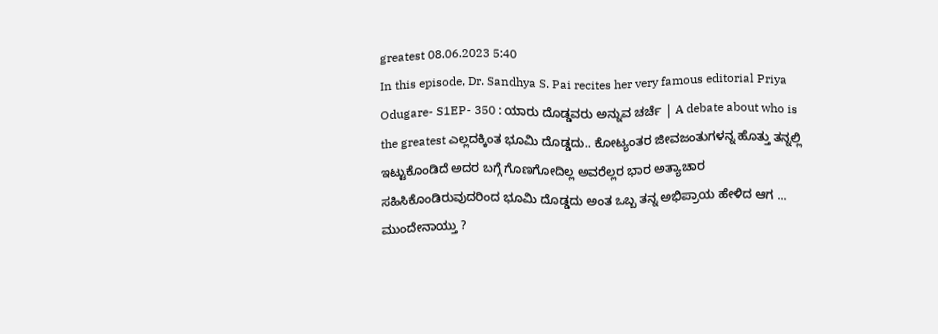greatest 08.06.2023 5:40
In this episode, Dr. Sandhya S. Pai recites her very famous editorial Priya Odugare- S1EP- 350 : ಯಾರು ದೊಡ್ಡವರು ಅನ್ನುವ ಚರ್ಚೆ | A debate about who is the greatest ಎಲ್ಲದಕ್ಕಿಂತ ಭೂಮಿ ದೊಡ್ಡದು.. ಕೋಟ್ಯಂತರ ಜೀವಜಂತುಗಳನ್ನ ಹೊತ್ತು ತನ್ನಲ್ಲಿ ಇಟ್ಟುಕೊಂಡಿದೆ ಅದರ ಬಗ್ಗೆ ಗೊಣಗೋದಿಲ್ಲ ಅವರೆಲ್ಲರ ಭಾರ ಅತ್ಯಾಚಾರ ಸಹಿಸಿಕೊಂಡಿರುವುದರಿಂದ ಭೂಮಿ ದೊಡ್ಡದು ಅಂತ ಒಬ್ಬ ತನ್ನ ಅಭಿಪ್ರಾಯ ಹೇಳಿದ ಆಗ ... ಮುಂದೇನಾಯ್ತು ?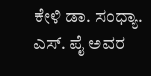ಕೇಳಿ ಡಾ. ಸಂಧ್ಯಾ. ಎಸ್. ಪೈ ಅವರ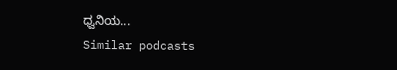ಧ್ವನಿಯ...
Similar podcasts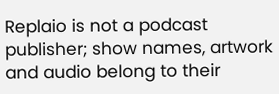Replaio is not a podcast publisher; show names, artwork and audio belong to their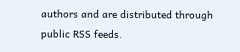authors and are distributed through public RSS feeds.